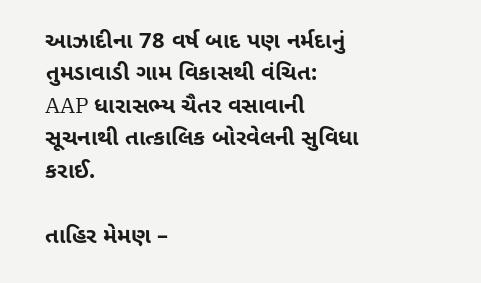આઝાદીના 78 વર્ષ બાદ પણ નર્મદાનું તુમડાવાડી ગામ વિકાસથી વંચિત: AAP ધારાસભ્ય ચૈતર વસાવાની સૂચનાથી તાત્કાલિક બોરવેલની સુવિધા કરાઈ.

તાહિર મેમણ –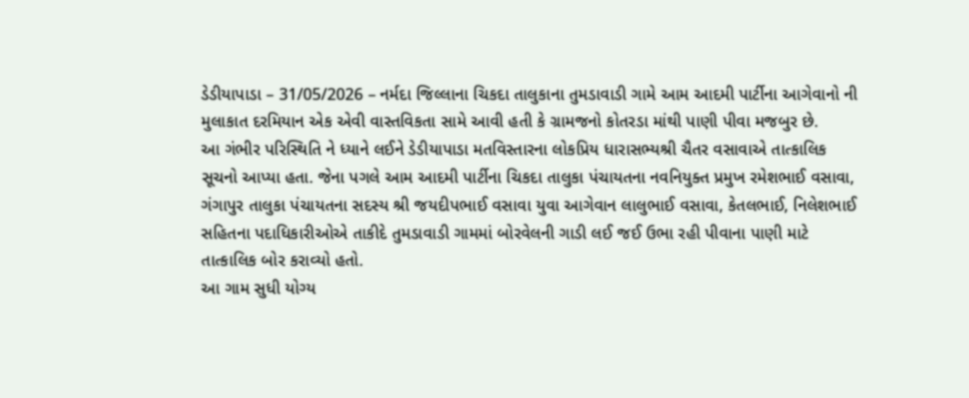ડેડીયાપાડા – 31/05/2026 – નર્મદા જિલ્લાના ચિકદા તાલુકાના તુમડાવાડી ગામે આમ આદમી પાર્ટીના આગેવાનો ની મુલાકાત દરમિયાન એક એવી વાસ્તવિકતા સામે આવી હતી કે ગ્રામજનો કોતરડા માંથી પાણી પીવા મજબુર છે.
આ ગંભીર પરિસ્થિતિ ને ધ્યાને લઈને ડેડીયાપાડા મતવિસ્તારના લોકપ્રિય ધારાસભ્યશ્રી ચૈતર વસાવાએ તાત્કાલિક સૂચનો આપ્યા હતા. જેના પગલે આમ આદમી પાર્ટીના ચિકદા તાલુકા પંચાયતના નવનિયુક્ત પ્રમુખ રમેશભાઈ વસાવા, ગંગાપુર તાલુકા પંચાયતના સદસ્ય શ્રી જયદીપભાઈ વસાવા યુવા આગેવાન લાલુભાઈ વસાવા, કેતલભાઈ, નિલેશભાઈ સહિતના પદાધિકારીઓએ તાકીદે તુમડાવાડી ગામમાં બોરવેલની ગાડી લઈ જઈ ઉભા રહી પીવાના પાણી માટે તાત્કાલિક બોર કરાવ્યો હતો.
આ ગામ સુધી યોગ્ય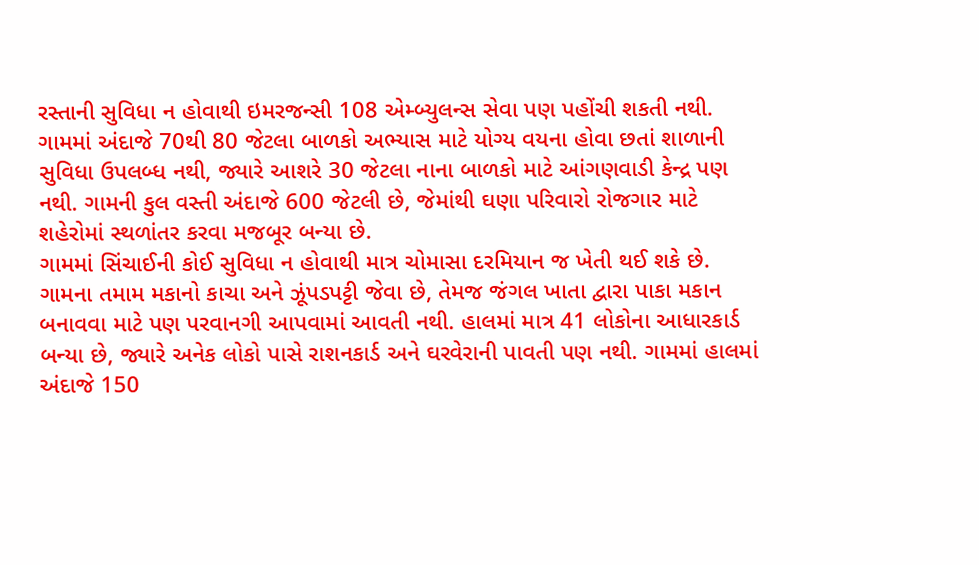રસ્તાની સુવિધા ન હોવાથી ઇમરજન્સી 108 એમ્બ્યુલન્સ સેવા પણ પહોંચી શકતી નથી. ગામમાં અંદાજે 70થી 80 જેટલા બાળકો અભ્યાસ માટે યોગ્ય વયના હોવા છતાં શાળાની સુવિધા ઉપલબ્ધ નથી, જ્યારે આશરે 30 જેટલા નાના બાળકો માટે આંગણવાડી કેન્દ્ર પણ નથી. ગામની કુલ વસ્તી અંદાજે 600 જેટલી છે, જેમાંથી ઘણા પરિવારો રોજગાર માટે શહેરોમાં સ્થળાંતર કરવા મજબૂર બન્યા છે.
ગામમાં સિંચાઈની કોઈ સુવિધા ન હોવાથી માત્ર ચોમાસા દરમિયાન જ ખેતી થઈ શકે છે. ગામના તમામ મકાનો કાચા અને ઝૂંપડપટ્ટી જેવા છે, તેમજ જંગલ ખાતા દ્વારા પાકા મકાન બનાવવા માટે પણ પરવાનગી આપવામાં આવતી નથી. હાલમાં માત્ર 41 લોકોના આધારકાર્ડ બન્યા છે, જ્યારે અનેક લોકો પાસે રાશનકાર્ડ અને ઘરવેરાની પાવતી પણ નથી. ગામમાં હાલમાં અંદાજે 150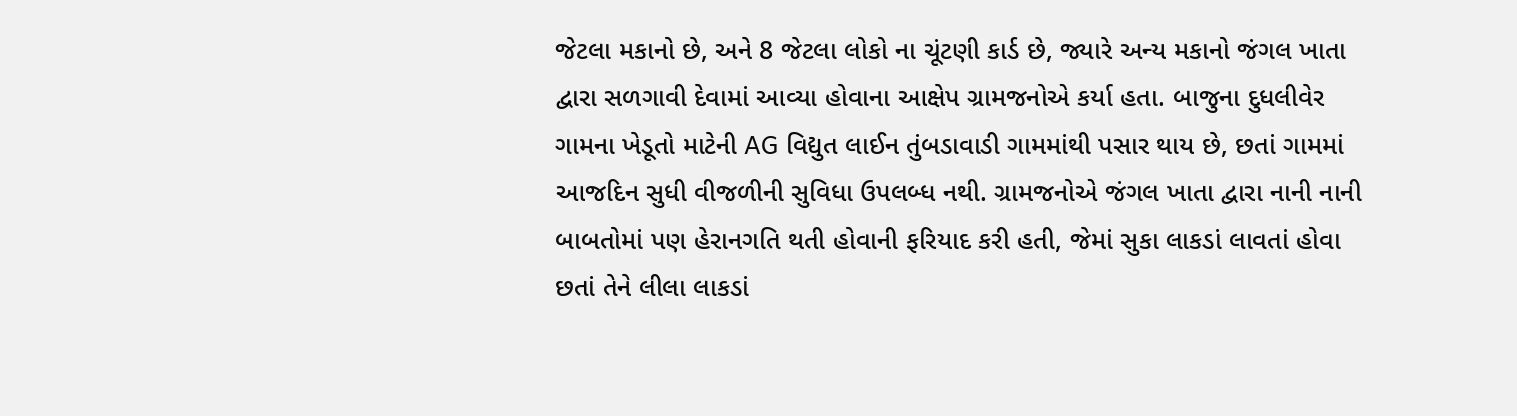જેટલા મકાનો છે, અને 8 જેટલા લોકો ના ચૂંટણી કાર્ડ છે, જ્યારે અન્ય મકાનો જંગલ ખાતા દ્વારા સળગાવી દેવામાં આવ્યા હોવાના આક્ષેપ ગ્રામજનોએ કર્યા હતા. બાજુના દુધલીવેર ગામના ખેડૂતો માટેની AG વિદ્યુત લાઈન તુંબડાવાડી ગામમાંથી પસાર થાય છે, છતાં ગામમાં આજદિન સુધી વીજળીની સુવિધા ઉપલબ્ધ નથી. ગ્રામજનોએ જંગલ ખાતા દ્વારા નાની નાની બાબતોમાં પણ હેરાનગતિ થતી હોવાની ફરિયાદ કરી હતી, જેમાં સુકા લાકડાં લાવતાં હોવા છતાં તેને લીલા લાકડાં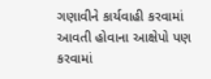ગણાવીને કાર્યવાહી કરવામાં આવતી હોવાના આક્ષેપો પણ કરવામાં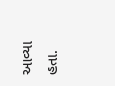આવ્યા હતા.